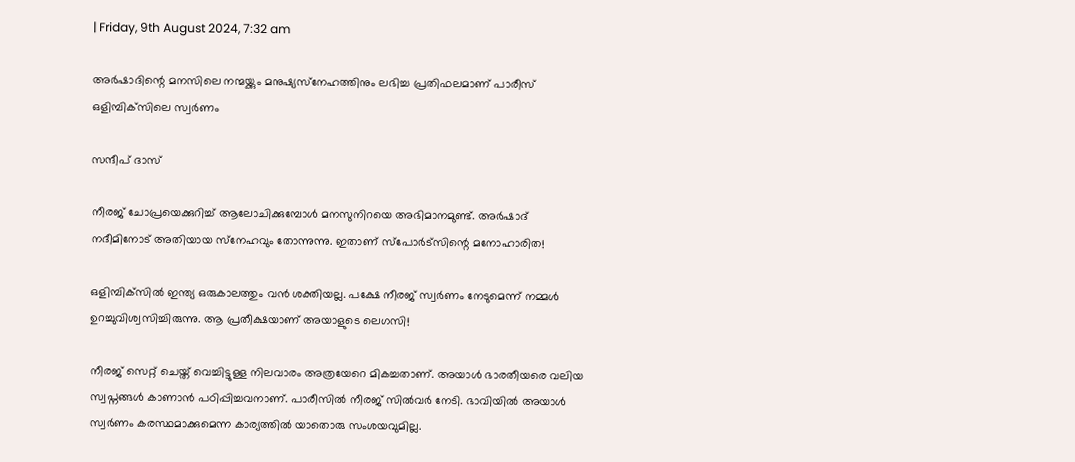| Friday, 9th August 2024, 7:32 am

അര്‍ഷാദിന്റെ മനസിലെ നന്മയ്ക്കും മനുഷ്യസ്‌നേഹത്തിനും ലഭിച്ച പ്രതിഫലമാണ് പാരീസ് ഒളിമ്പിക്‌സിലെ സ്വര്‍ണം

സന്ദീപ് ദാസ്

നീരജ് ചോപ്രയെക്കുറിച്ച് ആലോചിക്കുമ്പോള്‍ മനസുനിറയെ അഭിമാനമുണ്ട്. അര്‍ഷാദ് നദീമിനോട് അതിയായ സ്‌നേഹവും തോന്നുന്നു. ഇതാണ് സ്‌പോര്‍ട്‌സിന്റെ മനോഹാരിത!

ഒളിമ്പിക്‌സില്‍ ഇന്ത്യ ഒരുകാലത്തും വന്‍ ശക്തിയല്ല. പക്ഷേ നീരജ് സ്വര്‍ണം നേടുമെന്ന് നമ്മള്‍ ഉറച്ചുവിശ്വസിച്ചിരുന്നു. ആ പ്രതീക്ഷയാണ് അയാളുടെ ലെഗസി!

നീരജ് സെറ്റ് ചെയ്ത് വെച്ചിട്ടുള്ള നിലവാരം അത്രയേറെ മികച്ചതാണ്. അയാള്‍ ഭാരതീയരെ വലിയ സ്വപ്നങ്ങള്‍ കാണാന്‍ പഠിപ്പിച്ചവനാണ്. പാരീസില്‍ നീരജ് സില്‍വര്‍ നേടി. ഭാവിയില്‍ അയാള്‍ സ്വര്‍ണം കരസ്ഥമാക്കുമെന്ന കാര്യത്തില്‍ യാതൊരു സംശയവുമില്ല.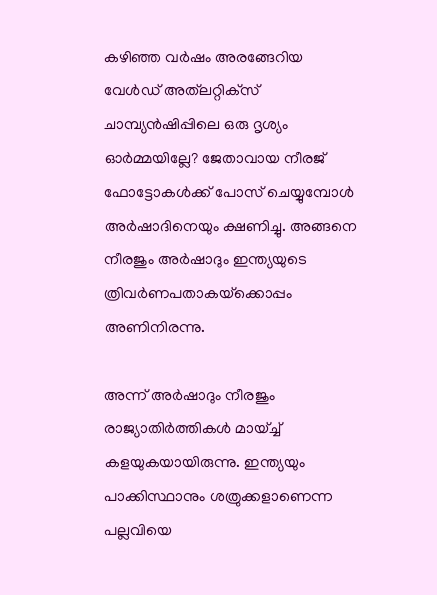കഴിഞ്ഞ വര്‍ഷം അരങ്ങേറിയ വേള്‍ഡ് അത്‌ലറ്റിക്‌സ് ചാമ്പ്യന്‍ഷിപ്പിലെ ഒരു ദൃശ്യം ഓര്‍മ്മയില്ലേ? ജേതാവായ നീരജ് ഫോട്ടോകള്‍ക്ക് പോസ് ചെയ്യുമ്പോള്‍ അര്‍ഷാദിനെയും ക്ഷണിച്ചു. അങ്ങനെ നീരജും അര്‍ഷാദും ഇന്ത്യയുടെ ത്രിവര്‍ണപതാകയ്‌ക്കൊപ്പം അണിനിരന്നു.

അന്ന് അര്‍ഷാദും നീരജും രാജ്യാതിര്‍ത്തികള്‍ മായ്ച്ച് കളയുകയായിരുന്നു. ഇന്ത്യയും പാക്കിസ്ഥാനും ശത്രുക്കളാണെന്ന പല്ലവിയെ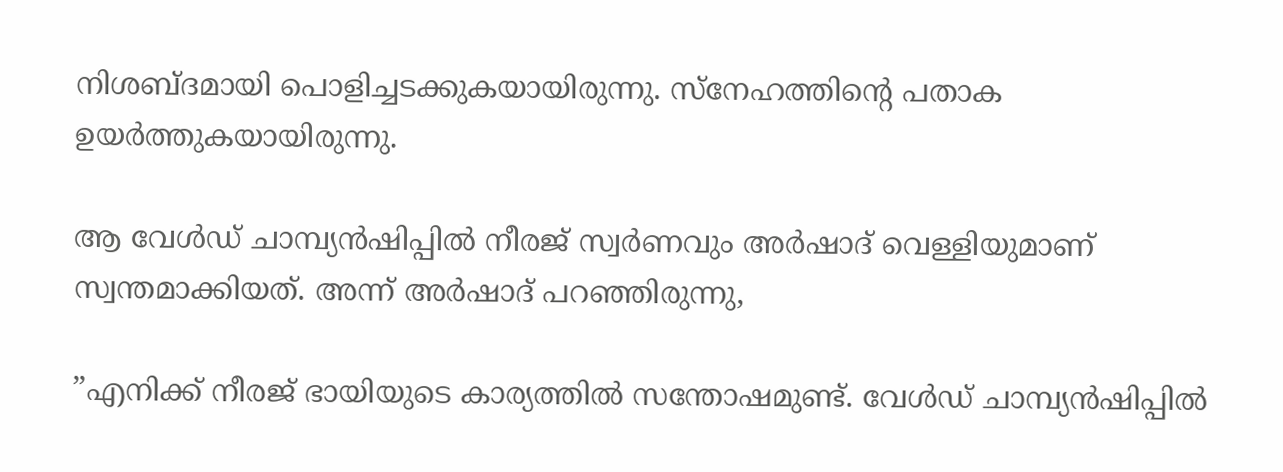നിശബ്ദമായി പൊളിച്ചടക്കുകയായിരുന്നു. സ്‌നേഹത്തിന്റെ പതാക ഉയര്‍ത്തുകയായിരുന്നു.

ആ വേള്‍ഡ് ചാമ്പ്യന്‍ഷിപ്പില്‍ നീരജ് സ്വര്‍ണവും അര്‍ഷാദ് വെള്ളിയുമാണ് സ്വന്തമാക്കിയത്. അന്ന് അര്‍ഷാദ് പറഞ്ഞിരുന്നു,

”എനിക്ക് നീരജ് ഭായിയുടെ കാര്യത്തില്‍ സന്തോഷമുണ്ട്. വേള്‍ഡ് ചാമ്പ്യന്‍ഷിപ്പില്‍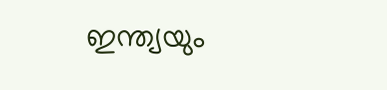ഇന്ത്യയും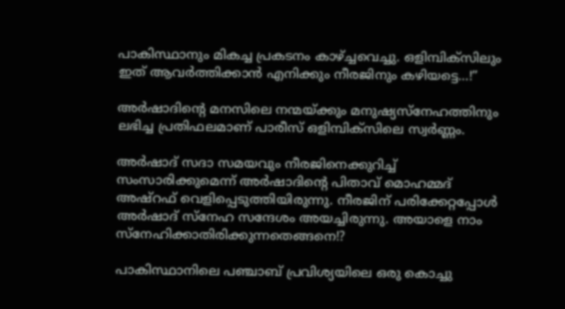പാകിസ്ഥാനും മികച്ച പ്രകടനം കാഴ്ച്ചവെച്ചു. ഒളിമ്പിക്‌സിലും ഇത് ആവര്‍ത്തിക്കാന്‍ എനിക്കും നീരജിനും കഴിയട്ടെ…!”

അര്‍ഷാദിന്റെ മനസിലെ നന്മയ്ക്കും മനുഷ്യസ്‌നേഹത്തിനും ലഭിച്ച പ്രതിഫലമാണ് പാരീസ് ഒളിമ്പിക്‌സിലെ സ്വര്‍ണ്ണം.

അര്‍ഷാദ് സദാ സമയവും നീരജിനെക്കുറിച്ച് സംസാരിക്കുമെന്ന് അര്‍ഷാദിന്റെ പിതാവ് മൊഹമ്മദ് അഷ്‌റഫ് വെളിപ്പെടുത്തിയിരുന്നു. നീരജിന് പരിക്കേറ്റപ്പോള്‍ അര്‍ഷാദ് സ്‌നേഹ സന്ദേശം അയച്ചിരുന്നു. അയാളെ നാം സ്‌നേഹിക്കാതിരിക്കുന്നതെങ്ങനെ!?

പാകിസ്ഥാനിലെ പഞ്ചാബ് പ്രവിശ്യയിലെ ഒരു കൊച്ചു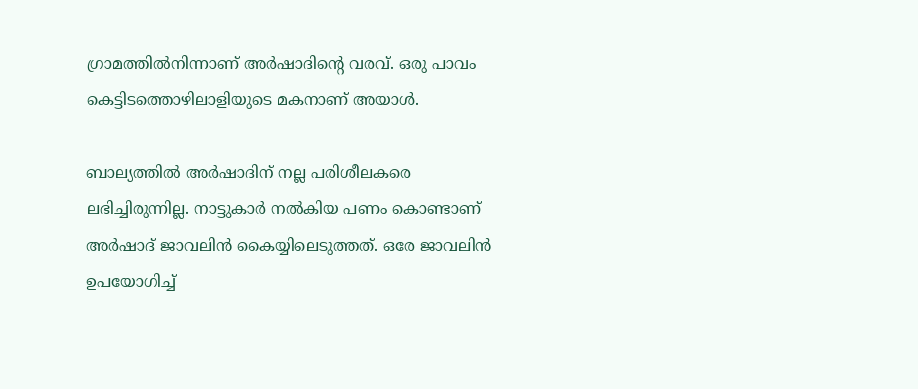ഗ്രാമത്തില്‍നിന്നാണ് അര്‍ഷാദിന്റെ വരവ്. ഒരു പാവം കെട്ടിടത്തൊഴിലാളിയുടെ മകനാണ് അയാള്‍.

ബാല്യത്തില്‍ അര്‍ഷാദിന് നല്ല പരിശീലകരെ ലഭിച്ചിരുന്നില്ല. നാട്ടുകാര്‍ നല്‍കിയ പണം കൊണ്ടാണ് അര്‍ഷാദ് ജാവലിന്‍ കൈയ്യിലെടുത്തത്. ഒരേ ജാവലിന്‍ ഉപയോഗിച്ച്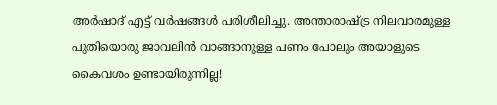അര്‍ഷാദ് എട്ട് വര്‍ഷങ്ങള്‍ പരിശീലിച്ചു. അന്താരാഷ്ട്ര നിലവാരമുള്ള പുതിയൊരു ജാവലിന്‍ വാങ്ങാനുള്ള പണം പോലും അയാളുടെ കൈവശം ഉണ്ടായിരുന്നില്ല!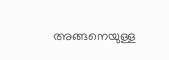അങ്ങനെയുള്ള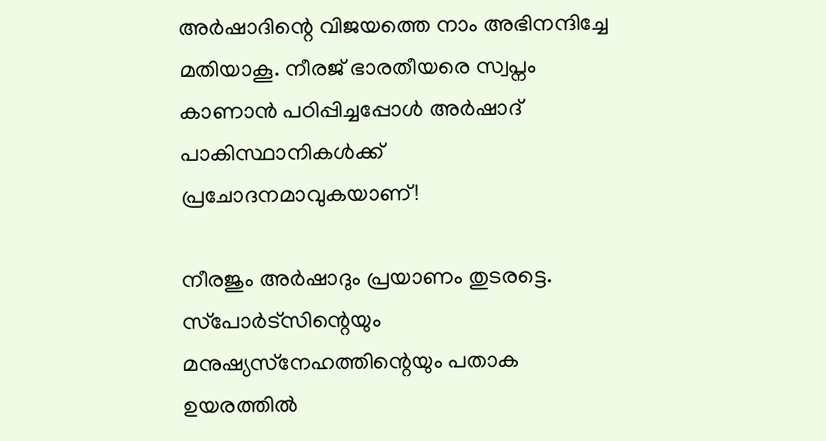അര്‍ഷാദിന്റെ വിജയത്തെ നാം അഭിനന്ദിച്ചേ മതിയാകൂ. നീരജ് ഭാരതീയരെ സ്വപ്നം കാണാന്‍ പഠിപ്പിച്ചപ്പോള്‍ അര്‍ഷാദ് പാകിസ്ഥാനികള്‍ക്ക് പ്രചോദനമാവുകയാണ്!

നീരജും അര്‍ഷാദും പ്രയാണം തുടരട്ടെ. സ്‌പോര്‍ട്‌സിന്റെയും മനുഷ്യസ്‌നേഹത്തിന്റെയും പതാക ഉയരത്തില്‍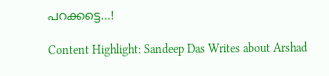പറക്കട്ടെ…!

Content Highlight: Sandeep Das Writes about Arshad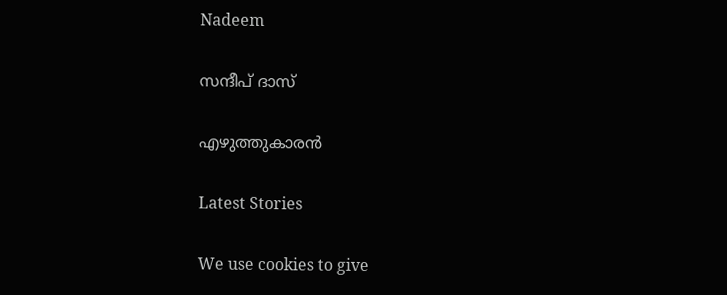Nadeem

സന്ദീപ് ദാസ്

എഴുത്തുകാരന്‍

Latest Stories

We use cookies to give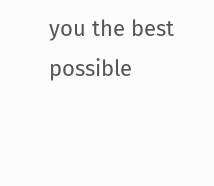you the best possible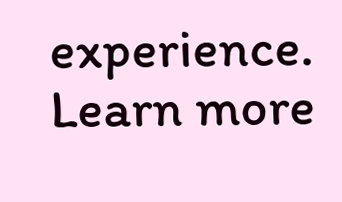experience. Learn more